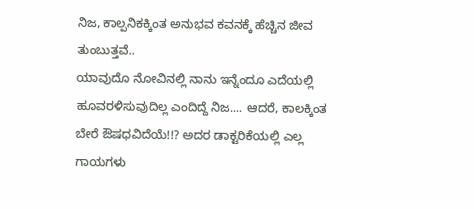ನಿಜ, ಕಾಲ್ಪನಿಕಕ್ಕಿಂತ ಅನುಭವ ಕವನಕ್ಕೆ ಹೆಚ್ಚಿನ ಜೀವ ತುಂಬುತ್ತವೆ..
ಯಾವುದೊ ನೋವಿನಲ್ಲಿ ನಾನು ಇನ್ನೆಂದೂ ಎದೆಯಲ್ಲಿ ಹೂವರಳಿಸುವುದಿಲ್ಲ ಎಂದಿದ್ದೆ ನಿಜ.... ಆದರೆ, ಕಾಲಕ್ಕಿಂತ ಬೇರೆ ಔಷಧವಿದೆಯೆ!!? ಅದರ ಡಾಕ್ಟರಿಕೆಯಲ್ಲಿ ಎಲ್ಲ ಗಾಯಗಳು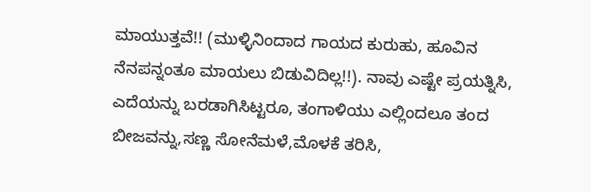ಮಾಯುತ್ತವೆ!! (ಮುಳ್ಳಿನಿಂದಾದ ಗಾಯದ ಕುರುಹು, ಹೂವಿನ ನೆನಪನ್ನಂತೂ ಮಾಯಲು ಬಿಡುವಿದಿಲ್ಲ!!). ನಾವು ಎಷ್ಟೇ ಪ್ರಯತ್ನಿಸಿ, ಎದೆಯನ್ನು ಬರಡಾಗಿಸಿಟ್ಟರೂ, ತಂಗಾಳಿಯು ಎಲ್ಲಿಂದಲೂ ತಂದ ಬೀಜವನ್ನು,ಸಣ್ಣ ಸೋನೆಮಳೆ,ಮೊಳಕೆ ತರಿಸಿ,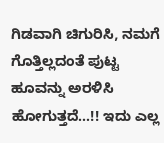ಗಿಡವಾಗಿ ಚಿಗುರಿಸಿ, ನಮಗೆ ಗೊತ್ತಿಲ್ಲದಂತೆ ಪುಟ್ಟ ಹೂವನ್ನು ಅರಳಿಸಿ ಹೋಗುತ್ತದೆ...!! ಇದು ಎಲ್ಲ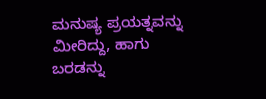ಮನುಷ್ಯ ಪ್ರಯತ್ನವನ್ನು ಮೀರಿದ್ದು, ಹಾಗು ಬರಡನ್ನು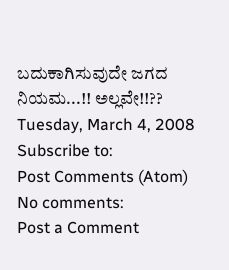ಬದುಕಾಗಿಸುವುದೇ ಜಗದ ನಿಯಮ...!! ಅಲ್ಲವೇ!!??
Tuesday, March 4, 2008
Subscribe to:
Post Comments (Atom)
No comments:
Post a Comment